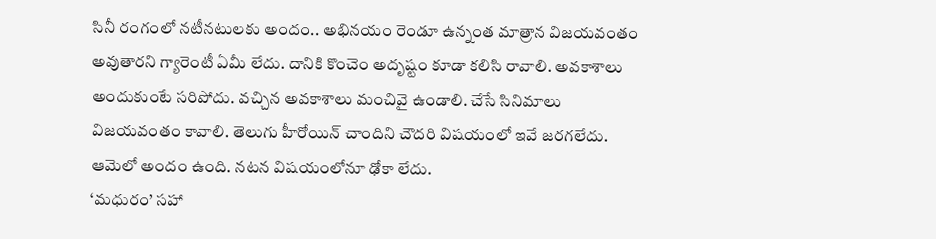సినీ రంగంలో నటీనటులకు అందం.. అభినయం రెండూ ఉన్నంత మాత్రాన విజయవంతం అవుతారని గ్యారెంటీ ఏమీ లేదు. దానికి కొంచెం అదృష్టం కూడా కలిసి రావాలి. అవకాశాలు అందుకుంటే సరిపోదు. వచ్చిన అవకాశాలు మంచివై ఉండాలి. చేసే సినిమాలు విజయవంతం కావాలి. తెలుగు హీరోయిన్ చాందిని చౌదరి విషయంలో ఇవే జరగలేదు. ఆమెలో అందం ఉంది. నటన విషయంలోనూ ఢోకా లేదు.
‘మధురం’ సహా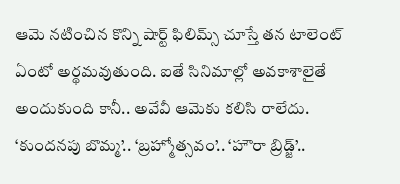ఆమె నటించిన కొన్ని షార్ట్ ఫిలిమ్స్ చూస్తే తన టాలెంట్ ఏంటో అర్థమవుతుంది. ఐతే సినిమాల్లో అవకాశాలైతే అందుకుంది కానీ.. అవేవీ ఆమెకు కలిసి రాలేదు. ‘కుందనపు బొమ్మ’.. ‘బ్రహ్మోత్సవం’.. ‘హౌరా బ్రిడ్జ్’..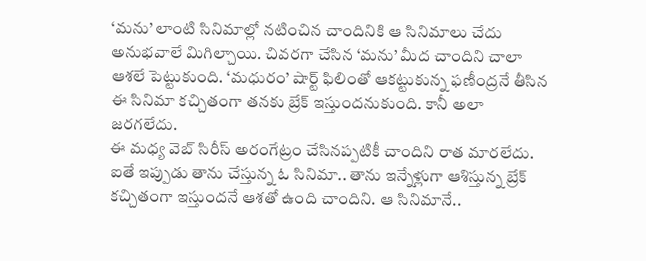‘మను’ లాంటి సినిమాల్లో నటించిన చాందినికి ఆ సినిమాలు చేదు అనుభవాలే మిగిల్చాయి. చివరగా చేసిన ‘మను’ మీద చాందిని చాలా ఆశలే పెట్టుకుంది. ‘మధురం’ షార్ట్ ఫిలింతో ఆకట్టుకున్న ఫణీంద్రనే తీసిన ఈ సినిమా కచ్చితంగా తనకు బ్రేక్ ఇస్తుందనుకుంది. కానీ అలా జరగలేదు.
ఈ మధ్య వెబ్ సిరీస్ అరంగేట్రం చేసినప్పటికీ చాందిని రాత మారలేదు. ఐతే ఇప్పుడు తాను చేస్తున్న ఓ సినిమా.. తాను ఇన్నేళ్లుగా ఆశిస్తున్న బ్రేక్ కచ్చితంగా ఇస్తుందనే ఆశతో ఉంది చాందిని. ఆ సినిమానే..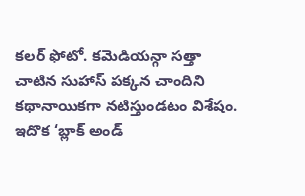కలర్ ఫోటో. కమెడియన్గా సత్తా చాటిన సుహాస్ పక్కన చాందిని కథానాయికగా నటిస్తుండటం విశేషం. ఇదొక ‘బ్లాక్ అండ్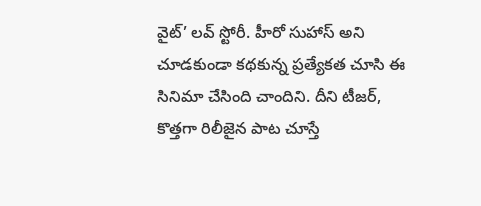వైట్’ లవ్ స్టోరీ. హీరో సుహాస్ అని చూడకుండా కథకున్న ప్రత్యేకత చూసి ఈ సినిమా చేసింది చాందిని. దీని టీజర్, కొత్తగా రిలీజైన పాట చూస్తే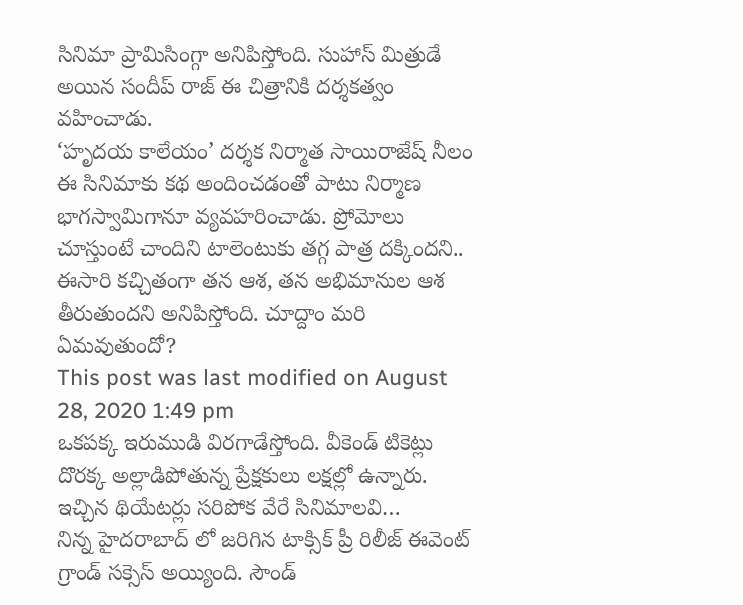సినిమా ప్రామిసింగ్గా అనిపిస్తోంది. సుహాస్ మిత్రుడే అయిన సందీప్ రాజ్ ఈ చిత్రానికి దర్శకత్వం వహించాడు.
‘హృదయ కాలేయం’ దర్శక నిర్మాత సాయిరాజేష్ నీలం ఈ సినిమాకు కథ అందించడంతో పాటు నిర్మాణ భాగస్వామిగానూ వ్యవహరించాడు. ప్రోమోలు చూస్తుంటే చాందిని టాలెంటుకు తగ్గ పాత్ర దక్కిందని.. ఈసారి కచ్చితంగా తన ఆశ, తన అభిమానుల ఆశ తీరుతుందని అనిపిస్తోంది. చూద్దాం మరి ఏమవుతుందో?
This post was last modified on August 28, 2020 1:49 pm
ఒకపక్క ఇరుముడి విరగాడేస్తోంది. వీకెండ్ టికెట్లు దొరక్క అల్లాడిపోతున్న ప్రేక్షకులు లక్షల్లో ఉన్నారు. ఇచ్చిన థియేటర్లు సరిపోక వేరే సినిమాలవి…
నిన్న హైదరాబాద్ లో జరిగిన టాక్సిక్ ప్రీ రిలీజ్ ఈవెంట్ గ్రాండ్ సక్సెస్ అయ్యింది. సౌండ్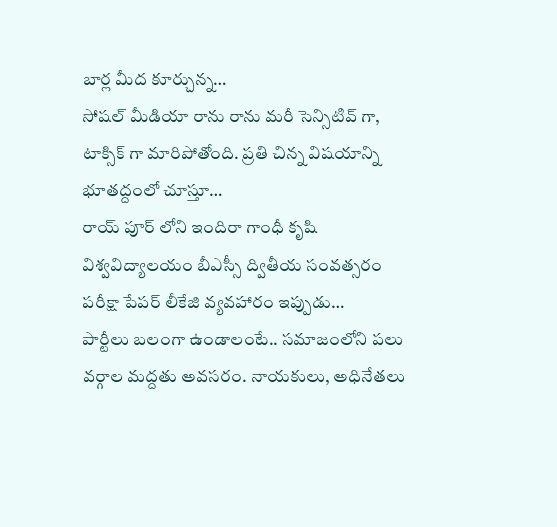బార్ల మీద కూర్చున్న…
సోషల్ మీడియా రాను రాను మరీ సెన్సిటివ్ గా, టాక్సిక్ గా మారిపోతోంది. ప్రతి చిన్న విషయాన్ని భూతద్దంలో చూస్తూ…
రాయ్ పూర్ లోని ఇందిరా గాంధీ కృషి విశ్వవిద్యాలయం బీఎస్సీ ద్వితీయ సంవత్సరం పరీక్షా పేపర్ లీకేజి వ్యవహారం ఇప్పుడు…
పార్టీలు బలంగా ఉండాలంటే.. సమాజంలోని పలు వర్గాల మద్దతు అవసరం. నాయకులు, అధినేతలు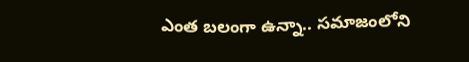ఎంత బలంగా ఉన్నా.. సమాజంలోని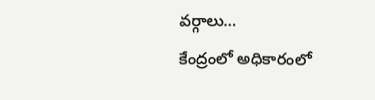వర్గాలు…
కేంద్రంలో అధికారంలో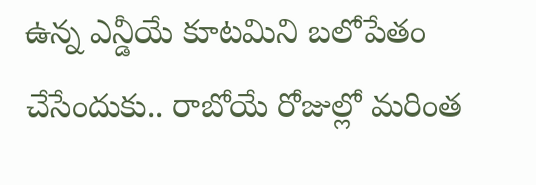ఉన్న ఎన్డీయే కూటమిని బలోపేతం చేసేందుకు.. రాబోయే రోజుల్లో మరింత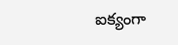ఐక్యంగా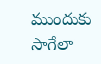ముందుకు సాగేలా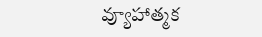వ్యూహాత్మక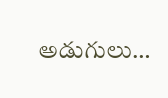అడుగులు…